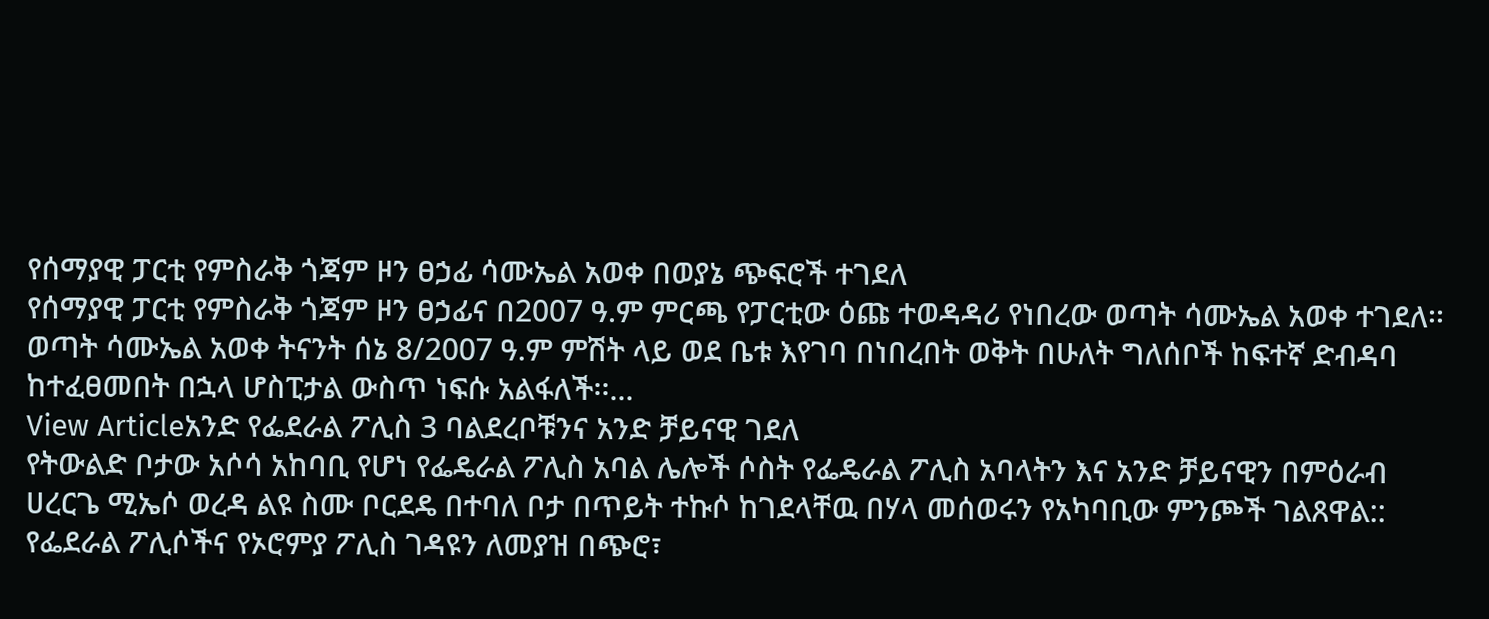የሰማያዊ ፓርቲ የምስራቅ ጎጃም ዞን ፀኃፊ ሳሙኤል አወቀ በወያኔ ጭፍሮች ተገደለ
የሰማያዊ ፓርቲ የምስራቅ ጎጃም ዞን ፀኃፊና በ2007 ዓ.ም ምርጫ የፓርቲው ዕጩ ተወዳዳሪ የነበረው ወጣት ሳሙኤል አወቀ ተገደለ፡፡ ወጣት ሳሙኤል አወቀ ትናንት ሰኔ 8/2007 ዓ.ም ምሽት ላይ ወደ ቤቱ እየገባ በነበረበት ወቅት በሁለት ግለሰቦች ከፍተኛ ድብዳባ ከተፈፀመበት በኋላ ሆስፒታል ውስጥ ነፍሱ አልፋለች፡፡...
View Articleአንድ የፌደራል ፖሊስ 3 ባልደረቦቹንና አንድ ቻይናዊ ገደለ
የትውልድ ቦታው አሶሳ አከባቢ የሆነ የፌዴራል ፖሊስ አባል ሌሎች ሶስት የፌዴራል ፖሊስ አባላትን እና አንድ ቻይናዊን በምዕራብ ሀረርጌ ሚኤሶ ወረዳ ልዩ ስሙ ቦርደዴ በተባለ ቦታ በጥይት ተኩሶ ከገደላቸዉ በሃላ መሰወሩን የአካባቢው ምንጮች ገልጸዋል:: የፌደራል ፖሊሶችና የኦሮምያ ፖሊስ ገዳዩን ለመያዝ በጭሮ፣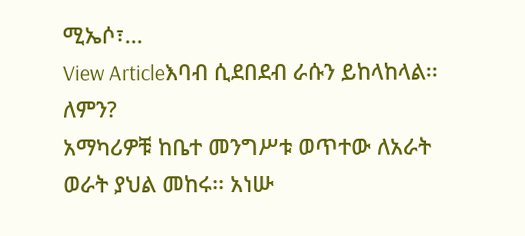ሚኤሶ፣...
View Articleእባብ ሲደበደብ ራሱን ይከላከላል፡፡ ለምን?
አማካሪዎቹ ከቤተ መንግሥቱ ወጥተው ለአራት ወራት ያህል መከሩ፡፡ አነሡ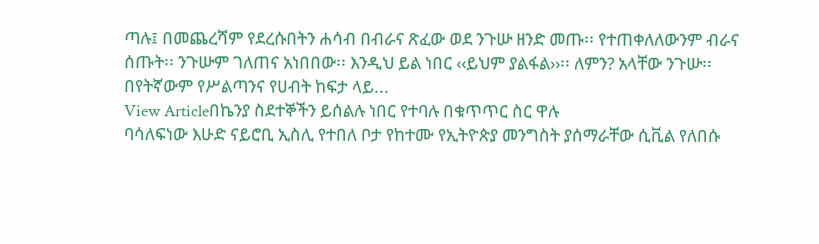ጣሉ፤ በመጨረሻም የደረሱበትን ሐሳብ በብራና ጽፈው ወደ ንጉሡ ዘንድ መጡ፡፡ የተጠቀለለውንም ብራና ሰጡት፡፡ ንጉሡም ገለጠና አነበበው፡፡ እንዲህ ይል ነበር ‹‹ይህም ያልፋል››፡፡ ለምን? አላቸው ንጉሡ፡፡ በየትኛውም የሥልጣንና የሀብት ከፍታ ላይ...
View Articleበኬንያ ስደተኞችን ይሰልሉ ነበር የተባሉ በቁጥጥር ስር ዋሉ
ባሳለፍነው እሁድ ናይሮቢ ኢስሊ የተበለ ቦታ የከተሙ የኢትዮጵያ መንግስት ያሰማራቸው ሲቪል የለበሱ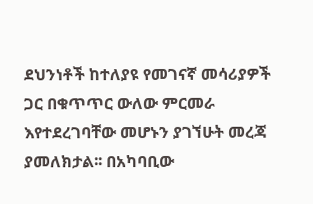ደህንነቶች ከተለያዩ የመገናኛ መሳሪያዎች ጋር በቁጥጥር ውለው ምርመራ እየተደረገባቸው መሆኑን ያገኘሁት መረጃ ያመለክታል፡፡ በአካባቢው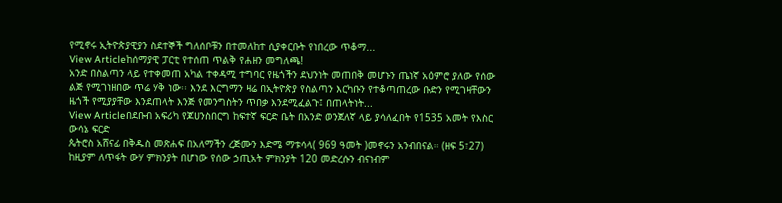የሚኖሩ ኢትዮጵያዊያን ስደተኞች ግለሰቦቹን በተመለከተ ሲያቀርቡት የነበረው ጥቆማ...
View Articleከሰማያዊ ፓርቲ የተሰጠ ጥልቅ የሐዘን መግለጫ!
አንድ በስልጣን ላይ የተቀመጠ አካል ተቀዳሚ ተግባር የዜጎችን ደህንነት መጠበቅ መሆኑን ጤነኛ አዕምሮ ያለው የሰው ልጅ የሚገነዘበው ጥሬ ሃቅ ነው፡፡ እንደ እርግማን ዛሬ በኢትዮጵያ የስልጣን እርካቡን የተቆጣጠረው ቡድን የሚገዛቸውን ዜጎች የሚያያቸው እንደጠላት እንጅ የመንግስትን ጥበቃ እንደሚፈልጉ፤ በጠላትነት...
View Articleበደቡብ አፍሪካ የጆሀንስበርግ ከፍተኛ ፍርድ ቤት በአንድ ወንጀለኛ ላይ ያሳለፈበት የ1535 አመት የእስር ውሳኔ ፍርድ
ጴትሮስ አሸናፊ በቅዱስ መጽሐፍ በአለማችን ረጅሙን እድሜ ማቱሳላ( 969 ዓመት )መኖሩን አንብበናል። (ዘፍ 5፣27) ከዚያም ለጥፋት ውሃ ምክንያት በሆነው የሰው ኃጢአት ምክንያት 120 መድረሱን ብናነብም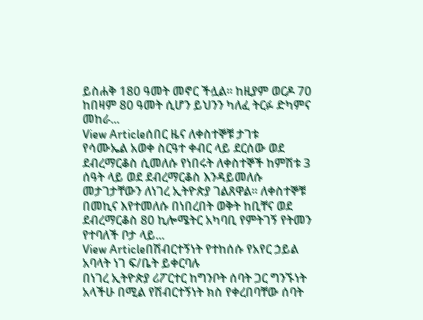ይስሐቅ 180 ዓመት መኖር ችሏል። ከዚያም ወርዶ 70 ከበዛም 80 ዓመት ሲሆን ይህንን ካለፈ ትርፉ ድካምና መከራ...
View Articleሰበር ዜና ለቀስተኞቹ ታገቱ
የሳሙኤል አወቀ ስርዓተ ቀብር ላይ ደርሰው ወደ ደብረማርቆስ ሲመለሱ የነበሩት ለቀስተኞች ከምሽቱ 3 ሰዓት ላይ ወደ ደብረማርቆስ እንዳይመለሱ መታገታቸውን ለነገረ ኢትዮጵያ ገልጸዋል፡፡ ለቀስተኞቹ በመኪና እየተመለሱ በነበረበት ወቅት ከቢቸና ወደ ደብረማርቆስ 80 ኪሎሜትር አካባቢ የምትገኝ የትመን የተባለች ቦታ ላይ...
View Articleበሽብርተኝነት የተከሰሱ የአየር ኃይል አባላት ነገ ፍ/ቤት ይቀርባሉ
በነገረ ኢትዮጵያ ሪፖርተር ከግንቦት ሰባት ጋር ግንኙነት አላችሁ በሚል የሽብርተኝነት ክስ የቀረበባቸው ሰባት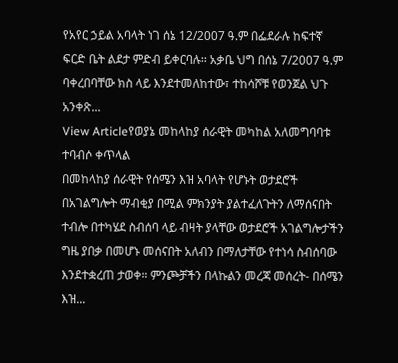የአየር ኃይል አባላት ነገ ሰኔ 12/2007 ዓ.ም በፌደራሉ ከፍተኛ ፍርድ ቤት ልደታ ምድብ ይቀርባሉ፡፡ አቃቤ ህግ በሰኔ 7/2007 ዓ.ም ባቀረበባቸው ክስ ላይ እንደተመለከተው፣ ተከሳሾቹ የወንጀል ህጉ አንቀጽ...
View Articleየወያኔ መከላከያ ሰራዊት መካከል አለመግባባቱ ተባብሶ ቀጥላል
በመከላከያ ሰራዊት የሰሜን እዝ አባላት የሆኑት ወታደሮች በአገልግሎት ማብቂያ በሚል ምክንያት ያልተፈለጉትን ለማሰናበት ተብሎ በተካሄደ ስብሰባ ላይ ብዛት ያላቸው ወታደሮች አገልግሎታችን ግዜ ያበቃ በመሆኑ መሰናበት አለብን በማለታቸው የተነሳ ስብሰባው እንደተቋረጠ ታወቀ። ምንጮቻችን በላኩልን መረጃ መሰረት- በሰሜን እዝ...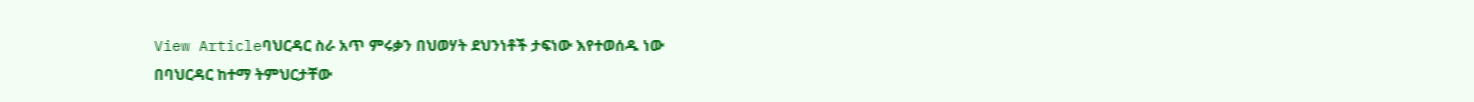View Articleባህርዳር ስራ አጥ ምሩቃን በህወሃት ደህንነቶች ታፍነው እየተወሰዱ ነው
በባህርዳር ከተማ ትምህርታቸው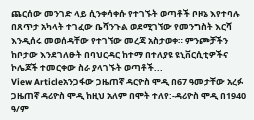ጨርሰው መንገድ ላይ ሲንቀሳቀሱ የተገኙት ወጣቶች ቦዞኔ እየተባሉ በጸጥታ አካላት ተገፈው ቤሻንጉል ወደሚገኘው የመንግስት እርሻ እንዲሰሩ መወሰዳቸው የተገኘው መረጃ አስታወቀ። ምንጮቻችን ከቦታው እንደገለፁት በባህርዳር ከተማ በተለያዩ ዩኒቨርሲቲዎችና ኮሌጆች ተመርቀው ስራ ያላገኙት ወጣቶች...
View Articleአንጋፋው ጋዜጠኛ ዳርዮስ ሞዲ በ67 ዓመታቸው አረፉ
ጋዜጠኛ ዳሪዮስ ሞዲ ከዚህ አለም በሞት ተለየ:-ዳሪዮስ ሞዲ በ1940 ዓ/ም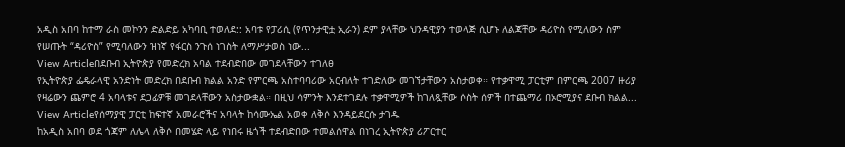አዲስ አበባ ከተማ ራስ መኮንን ድልድይ አካባቢ ተወለደ:: አባቱ የፓሪሲ (የጥንታዊቷ ኢራን) ደም ያላቸው ህንዳዊያን ተወላጅ ሲሆኑ ለልጃቸው ዳሪዮስ የሚለውን ስም የሠጡት “ዳሪዮስ” የሚባለውን ዝነኛ የፋርስ ንጉሰ ነገስት ለማሥታወስ ነው...
View Articleበደቡብ ኢትዮጵያ የመድረክ አባል ተደብድበው መገደላቸውን ተገለፀ
የኢትዮጵያ ፌዴራላዊ አንድነት መድረክ በደቡብ ክልል አንድ የምርጫ አስተባባሪው አርብለት ተገድለው መገኘታቸውን አስታወቀ። የተቃዋሚ ፓርቲም በምርጫ 2007 ዙሪያ የዛሬውን ጨምሮ 4 አባላቱና ደጋፊዎቹ መገደላቸውን አስታውቋል። በዚህ ሳምንት እንደተገደሉ ተቃዋሚዎች ከገለጿቸው ሶስት ሰዎች በተጨማሪ በኦሮሚያና ደቡብ ክልል...
View Articleየሰማያዊ ፓርቲ ከፍተኛ አመራሮችና አባላት ከሳሙኤል አወቀ ለቅሶ እንዳይደርሱ ታገዱ
ከአዲስ አበባ ወደ ጎጃም ለሌላ ለቅሶ በመሄድ ላይ የነበሩ ዜጎች ተደብድበው ተመልሰዋል በነገረ ኢትዮጵያ ሪፖርተር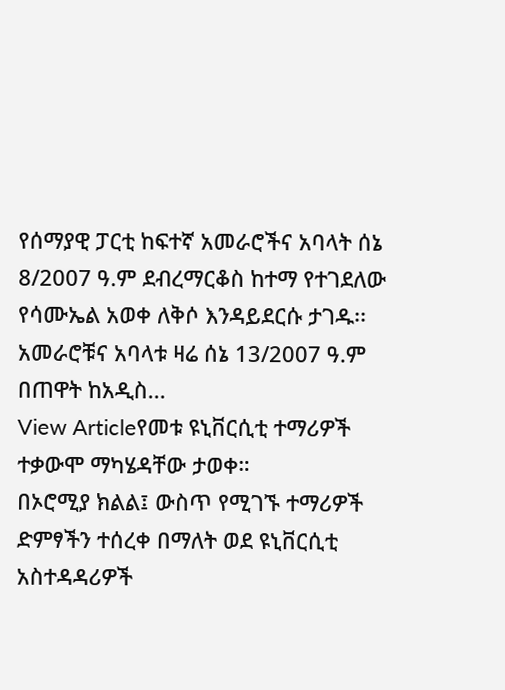የሰማያዊ ፓርቲ ከፍተኛ አመራሮችና አባላት ሰኔ 8/2007 ዓ.ም ደብረማርቆስ ከተማ የተገደለው የሳሙኤል አወቀ ለቅሶ እንዳይደርሱ ታገዱ፡፡ አመራሮቹና አባላቱ ዛሬ ሰኔ 13/2007 ዓ.ም በጠዋት ከአዲስ...
View Articleየመቱ ዩኒቨርሲቲ ተማሪዎች ተቃውሞ ማካሄዳቸው ታወቀ።
በኦሮሚያ ክልል፤ ውስጥ የሚገኙ ተማሪዎች ድምፃችን ተሰረቀ በማለት ወደ ዩኒቨርሲቲ አስተዳዳሪዎች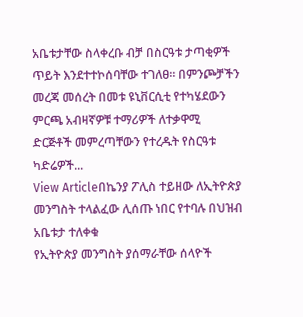አቤቱታቸው ስላቀረቡ ብቻ በስርዓቱ ታጣቂዎች ጥይት እንደተተኮሰባቸው ተገለፀ። በምንጮቻችን መረጃ መሰረት በመቱ ዩኒቨርሲቲ የተካሄደውን ምርጫ አብዛኛዎቹ ተማሪዎች ለተቃዋሚ ድርጅቶች መምረጣቸውን የተረዱት የስርዓቱ ካድሬዎች...
View Articleበኬንያ ፖሊስ ተይዘው ለኢትዮጵያ መንግስት ተላልፈው ሊሰጡ ነበር የተባሉ በህዝብ አቤቱታ ተለቀቁ
የኢትዮጵያ መንግስት ያሰማራቸው ሰላዮች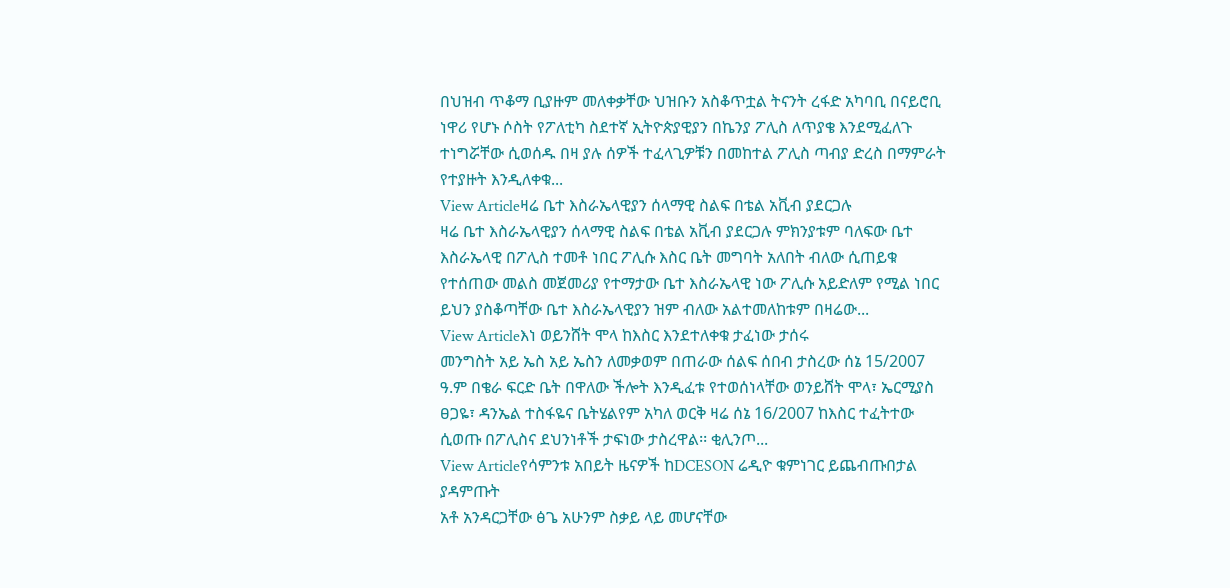በህዝብ ጥቆማ ቢያዙም መለቀቃቸው ህዝቡን አስቆጥቷል ትናንት ረፋድ አካባቢ በናይሮቢ ነዋሪ የሆኑ ሶስት የፖለቲካ ስደተኛ ኢትዮጵያዊያን በኬንያ ፖሊስ ለጥያቄ እንደሚፈለጉ ተነግሯቸው ሲወሰዱ በዛ ያሉ ሰዎች ተፈላጊዎቹን በመከተል ፖሊስ ጣብያ ድረስ በማምራት የተያዙት እንዲለቀቁ...
View Articleዛሬ ቤተ እስራኤላዊያን ሰላማዊ ስልፍ በቴል አቪብ ያደርጋሉ
ዛሬ ቤተ እስራኤላዊያን ሰላማዊ ስልፍ በቴል አቪብ ያደርጋሉ ምክንያቱም ባለፍው ቤተ እስራኤላዊ በፖሊስ ተመቶ ነበር ፖሊሱ እስር ቤት መግባት አለበት ብለው ሲጠይቁ የተሰጠው መልስ መጀመሪያ የተማታው ቤተ እስራኤላዊ ነው ፖሊሱ አይድለም የሚል ነበር ይህን ያስቆጣቸው ቤተ እስራኤላዊያን ዝም ብለው አልተመለከቱም በዛሬው...
View Articleእነ ወይንሸት ሞላ ከእስር እንደተለቀቁ ታፈነው ታሰሩ
መንግስት አይ ኤስ አይ ኤስን ለመቃወም በጠራው ሰልፍ ሰበብ ታስረው ሰኔ 15/2007 ዓ.ም በቄራ ፍርድ ቤት በዋለው ችሎት እንዲፈቱ የተወሰነላቸው ወንይሸት ሞላ፣ ኤርሚያስ ፀጋዬ፣ ዳንኤል ተስፋዬና ቤትሄልየም አካለ ወርቅ ዛሬ ሰኔ 16/2007 ከእስር ተፈትተው ሲወጡ በፖሊስና ደህንነቶች ታፍነው ታስረዋል፡፡ ቂሊንጦ...
View Articleየሳምንቱ አበይት ዜናዎች ከDCESON ሬዲዮ ቁምነገር ይጨብጡበታል ያዳምጡት
አቶ አንዳርጋቸው ፅጌ አሁንም ስቃይ ላይ መሆናቸው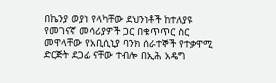በኬንያ ወያነ የላካቸው ደህንነቶች ከተለያዩ የመገናኛ መሳሪያዎች ጋር በቁጥጥር ስር መዋላቸው የአቢሲኒያ ባንክ ሰራተኞች የተቃዋሚ ድርጅት ደጋፊ ናቸው ተብሎ በኢሕ አዴግ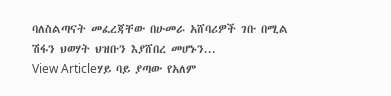ባለስልጣናት መፈረጃቸው በሁመራ አሸባሪዎች ገቡ በሚል ሽፋን ህወሃት ህዝቡን እያሸበረ መሆኑን...
View Articleሃይ ባይ ያጣው የአለም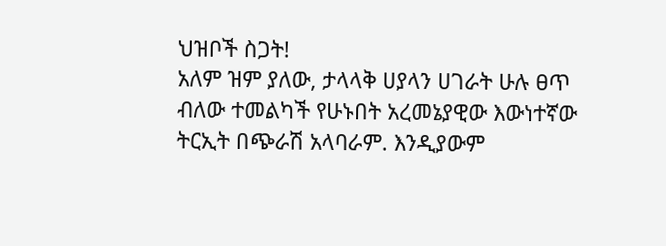ህዝቦች ስጋት!
አለም ዝም ያለው, ታላላቅ ሀያላን ሀገራት ሁሉ ፀጥ ብለው ተመልካች የሁኑበት አረመኔያዊው እውነተኛው ትርኢት በጭራሽ አላባራም. እንዲያውም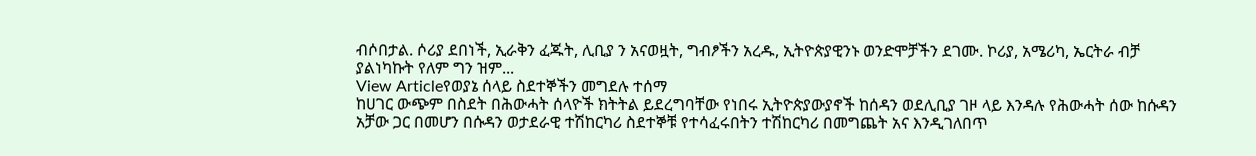ብሶበታል. ሶሪያ ደበነች, ኢራቅን ፈጁት, ሊቢያ ን አናወዟት, ግብፆችን አረዱ, ኢትዮጵያዊንኑ ወንድሞቻችን ደገሙ. ኮሪያ, አሜሪካ, ኤርትራ ብቻ ያልነካኩት የለም ግን ዝም...
View Articleየወያኔ ሰላይ ስደተኞችን መግደሉ ተሰማ
ከሀገር ውጭም በስደት በሕውሓት ሰላዮች ክትትል ይደረግባቸው የነበሩ ኢትዮጵያውያኖች ከሰዳን ወደሊቢያ ገዞ ላይ እንዳሉ የሕውሓት ሰው ከሱዳን አቻው ጋር በመሆን በሱዳን ወታደራዊ ተሽከርካሪ ስደተኞቹ የተሳፈሩበትን ተሽከርካሪ በመግጨት አና እንዲገለበጥ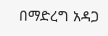በማድረግ አዳጋ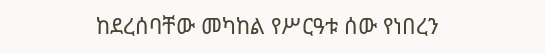ከደረሰባቸው መካከል የሥርዓቱ ሰው የነበረን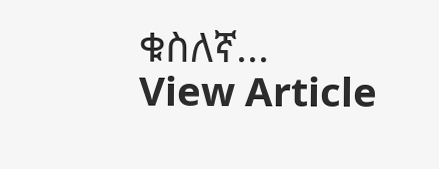ቁስለኛ...
View Article